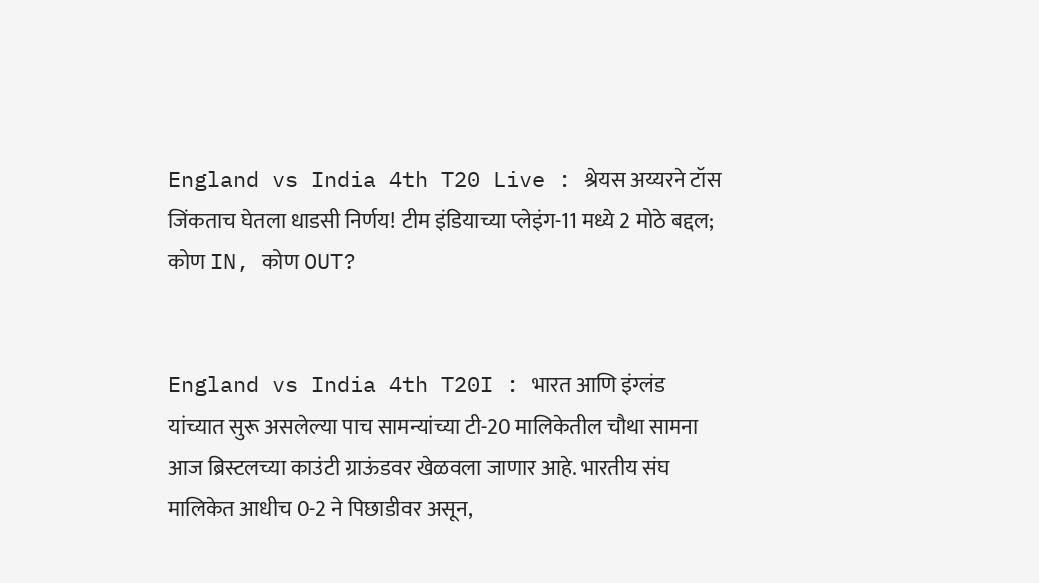England vs India 4th T20 Live : श्रेयस अय्यरने टॉस जिंकताच घेतला धाडसी निर्णय! टीम इंडियाच्या प्लेइंग-11 मध्ये 2 मोठे बद्दल; कोण IN, कोण OUT?


England vs India 4th T20I : भारत आणि इंग्लंड यांच्यात सुरू असलेल्या पाच सामन्यांच्या टी-20 मालिकेतील चौथा सामना आज ब्रिस्टलच्या काउंटी ग्राऊंडवर खेळवला जाणार आहे. भारतीय संघ मालिकेत आधीच 0-2 ने पिछाडीवर असून,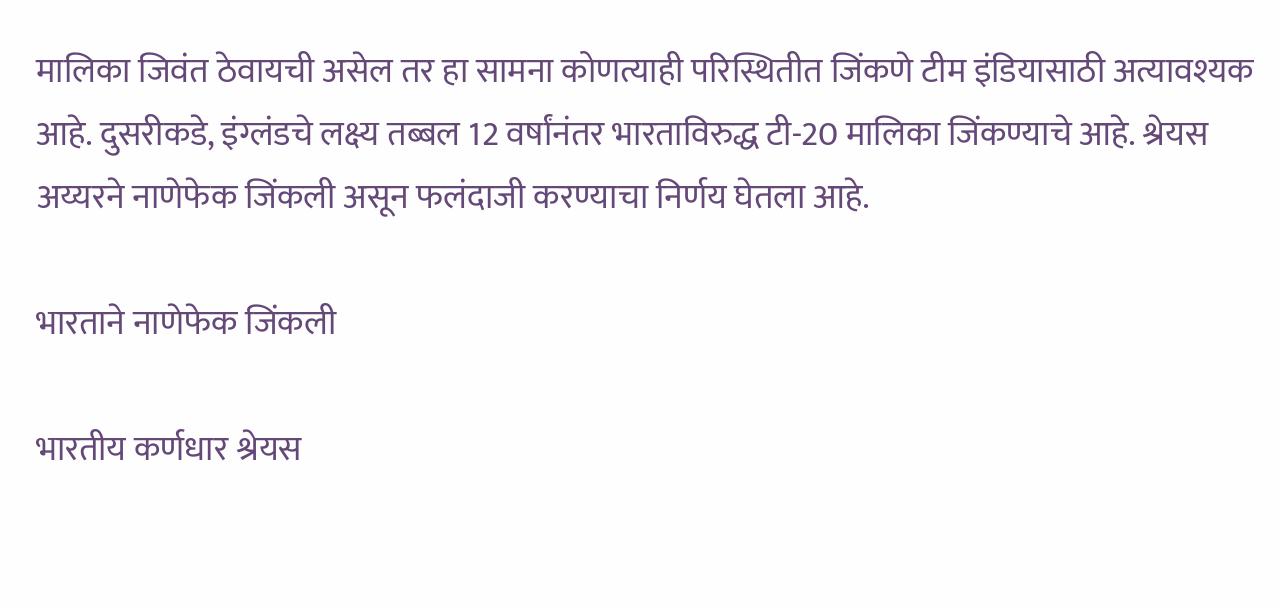मालिका जिवंत ठेवायची असेल तर हा सामना कोणत्याही परिस्थितीत जिंकणे टीम इंडियासाठी अत्यावश्यक आहे. दुसरीकडे, इंग्लंडचे लक्ष्य तब्बल 12 वर्षांनंतर भारताविरुद्ध टी-20 मालिका जिंकण्याचे आहे. श्रेयस अय्यरने नाणेफेक जिंकली असून फलंदाजी करण्याचा निर्णय घेतला आहे.

भारताने नाणेफेक जिंकली

भारतीय कर्णधार श्रेयस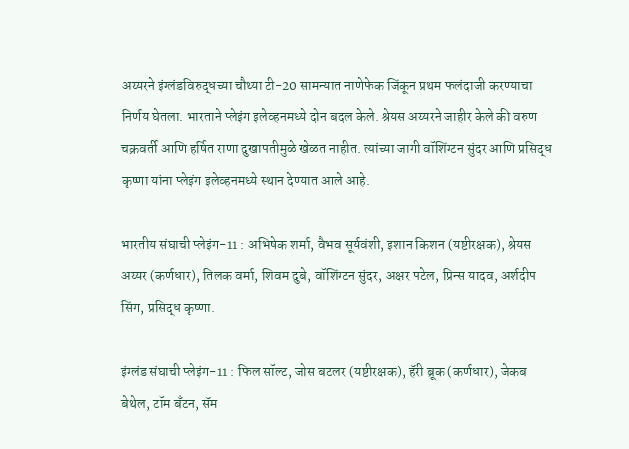अय्यरने इंग्लंडविरुद्धच्या चौथ्या टी-20 सामन्यात नाणेफेक जिंकून प्रथम फलंदाजी करण्याचा निर्णय घेतला. भारताने प्लेइंग इलेव्हनमध्ये दोन बदल केले. श्रेयस अय्यरने जाहीर केले की वरुण चक्रवर्ती आणि हर्षित राणा दुखापतीमुळे खेळत नाहीत. त्यांच्या जागी वॉशिंग्टन सुंदर आणि प्रसिद्ध कृष्णा यांना प्लेइंग इलेव्हनमध्ये स्थान देण्यात आले आहे.

भारतीय संघाची प्लेइंग-11 : अभिषेक शर्मा, वैभव सूर्यवंशी, इशान किशन (यष्टीरक्षक), श्रेयस अय्यर (कर्णधार), तिलक वर्मा, शिवम दुबे, वॉशिंग्टन सुंदर, अक्षर पटेल, प्रिन्स यादव, अर्शदीप सिंग, प्रसिद्ध कृष्णा.

इंग्लंड संघाची प्लेइंग-11 : फिल सॉल्ट, जोस बटलर (यष्टीरक्षक), हॅरी ब्रूक (कर्णधार), जेकब बेथेल, टॉम बँटन, सॅम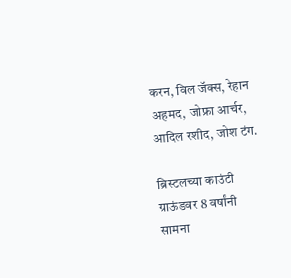करन, विल जॅक्स, रेहान अहमद, जोफ्रा आर्चर, आदिल रशीद, जोश टंग.

ब्रिस्टलच्या काउंटी ग्राऊंडवर 8 वर्षांनी सामना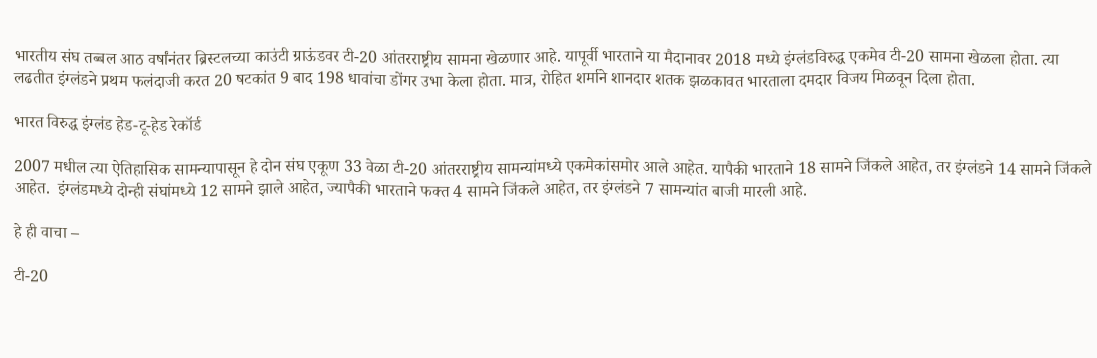भारतीय संघ तब्बल आठ वर्षांनंतर ब्रिस्टलच्या काउंटी ग्राऊंडवर टी-20 आंतरराष्ट्रीय सामना खेळणार आहे. यापूर्वी भारताने या मैदानावर 2018 मध्ये इंग्लंडविरुद्ध एकमेव टी-20 सामना खेळला होता. त्या लढतीत इंग्लंडने प्रथम फलंदाजी करत 20 षटकांत 9 बाद 198 धावांचा डोंगर उभा केला होता. मात्र, रोहित शर्माने शानदार शतक झळकावत भारताला दमदार विजय मिळवून दिला होता.

भारत विरुद्ध इंग्लंड हेड-टू-हेड रेकॉर्ड

2007 मधील त्या ऐतिहासिक सामन्यापासून हे दोन संघ एकूण 33 वेळा टी-20 आंतरराष्ट्रीय सामन्यांमध्ये एकमेकांसमोर आले आहेत. यापैकी भारताने 18 सामने जिंकले आहेत, तर इंग्लंडने 14 सामने जिंकले आहेत.  इंग्लंडमध्ये दोन्ही संघांमध्ये 12 सामने झाले आहेत, ज्यापैकी भारताने फक्त 4 सामने जिंकले आहेत, तर इंग्लंडने 7 सामन्यांत बाजी मारली आहे.

हे ही वाचा –

टी-20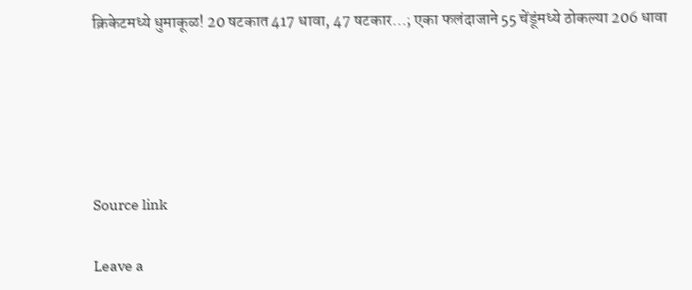क्रिकेटमध्ये धुमाकूळ! 20 षटकात 417 धावा, 47 षटकार…; एका फलंदाजाने 55 चेंडूंमध्ये ठोकल्या 206 धावा





Source link

Leave a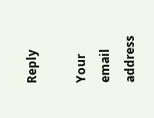Reply

Your email address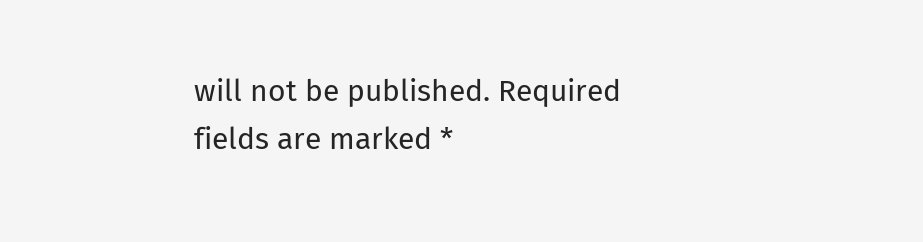will not be published. Required fields are marked *